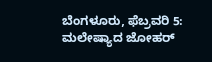ಬೆಂಗಳೂರು, ಫೆಬ್ರವರಿ 5: ಮಲೇಷ್ಯಾದ ಜೋಹರ್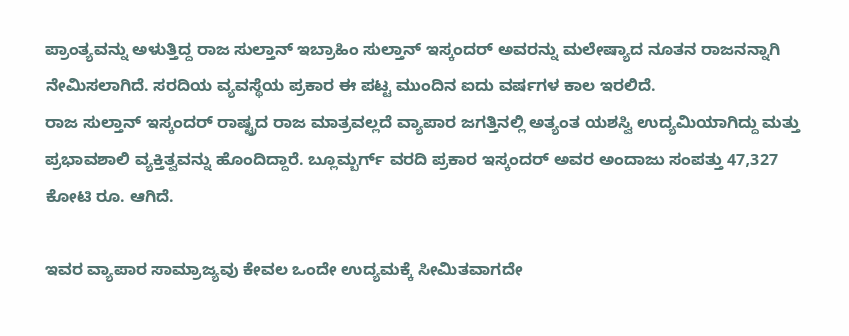ಪ್ರಾಂತ್ಯವನ್ನು ಅಳುತ್ತಿದ್ದ ರಾಜ ಸುಲ್ತಾನ್ ಇಬ್ರಾಹಿಂ ಸುಲ್ತಾನ್ ಇಸ್ಕಂದರ್ ಅವರನ್ನು ಮಲೇಷ್ಯಾದ ನೂತನ ರಾಜನನ್ನಾಗಿ ನೇಮಿಸಲಾಗಿದೆ. ಸರದಿಯ ವ್ಯವಸ್ಥೆಯ ಪ್ರಕಾರ ಈ ಪಟ್ಟ ಮುಂದಿನ ಐದು ವರ್ಷಗಳ ಕಾಲ ಇರಲಿದೆ.
ರಾಜ ಸುಲ್ತಾನ್ ಇಸ್ಕಂದರ್ ರಾಷ್ಟ್ರದ ರಾಜ ಮಾತ್ರವಲ್ಲದೆ ವ್ಯಾಪಾರ ಜಗತ್ತಿನಲ್ಲಿ ಅತ್ಯಂತ ಯಶಸ್ವಿ ಉದ್ಯಮಿಯಾಗಿದ್ದು ಮತ್ತು ಪ್ರಭಾವಶಾಲಿ ವ್ಯಕ್ತಿತ್ವವನ್ನು ಹೊಂದಿದ್ದಾರೆ. ಬ್ಲೂಮ್ಬರ್ಗ್ ವರದಿ ಪ್ರಕಾರ ಇಸ್ಕಂದರ್ ಅವರ ಅಂದಾಜು ಸಂಪತ್ತು 47,327 ಕೋಟಿ ರೂ. ಆಗಿದೆ.

ಇವರ ವ್ಯಾಪಾರ ಸಾಮ್ರಾಜ್ಯವು ಕೇವಲ ಒಂದೇ ಉದ್ಯಮಕ್ಕೆ ಸೀಮಿತವಾಗದೇ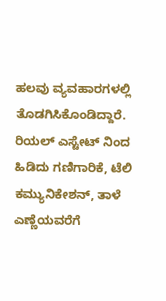ಹಲವು ವ್ಯವಹಾರಗಳಲ್ಲಿ ತೊಡಗಿಸಿಕೊಂಡಿದ್ದಾರೆ. ರಿಯಲ್ ಎಸ್ಟೇಟ್ ನಿಂದ ಹಿಡಿದು ಗಣಿಗಾರಿಕೆ, ಟೆಲಿ ಕಮ್ಯುನಿಕೇಶನ್, ತಾಳೆ ಎಣ್ಣೆಯವರೆಗೆ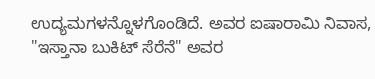ಉದ್ಯಮಗಳನ್ನೊಳಗೊಂಡಿದೆ. ಅವರ ಐಷಾರಾಮಿ ನಿವಾಸ, "ಇಸ್ತಾನಾ ಬುಕಿಟ್ ಸೆರೆನೆ" ಅವರ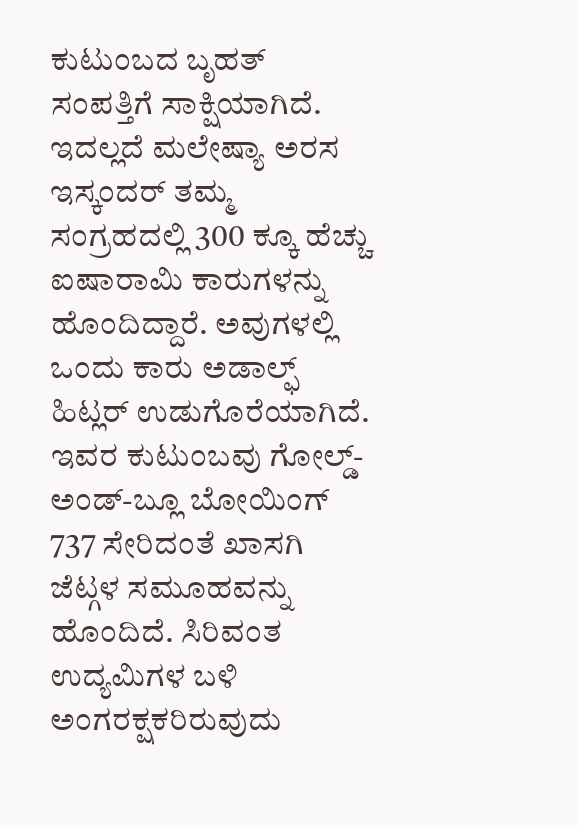ಕುಟುಂಬದ ಬೃಹತ್ ಸಂಪತ್ತಿಗೆ ಸಾಕ್ಷಿಯಾಗಿದೆ.
ಇದಲ್ಲದೆ ಮಲೇಷ್ಯಾ ಅರಸ ಇಸ್ಕಂದರ್ ತಮ್ಮ ಸಂಗ್ರಹದಲ್ಲಿ 300 ಕ್ಕೂ ಹೆಚ್ಚು ಐಷಾರಾಮಿ ಕಾರುಗಳನ್ನು ಹೊಂದಿದ್ದಾರೆ. ಅವುಗಳಲ್ಲಿ ಒಂದು ಕಾರು ಅಡಾಲ್ಫ್ ಹಿಟ್ಲರ್ ಉಡುಗೊರೆಯಾಗಿದೆ. ಇವರ ಕುಟುಂಬವು ಗೋಲ್ಡ್-ಅಂಡ್-ಬ್ಲೂ ಬೋಯಿಂಗ್ 737 ಸೇರಿದಂತೆ ಖಾಸಗಿ ಜೆಟ್ಗಳ ಸಮೂಹವನ್ನು ಹೊಂದಿದೆ. ಸಿರಿವಂತ ಉದ್ಯಮಿಗಳ ಬಳಿ ಅಂಗರಕ್ಷಕರಿರುವುದು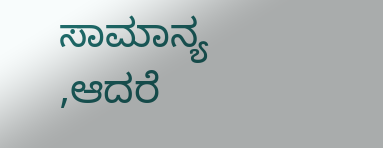ಸಾಮಾನ್ಯ ,ಆದರೆ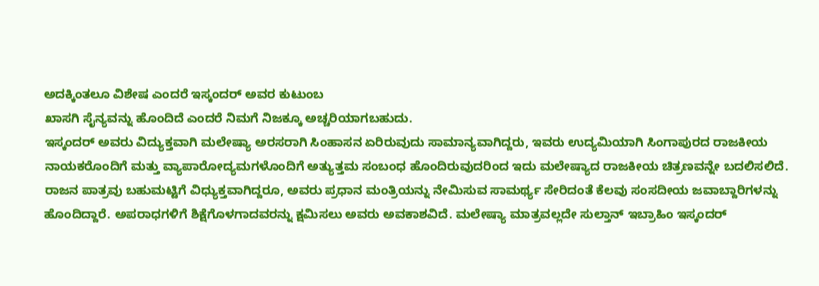ಅದಕ್ಕಿಂತಲೂ ವಿಶೇಷ ಎಂದರೆ ಇಸ್ಕಂದರ್ ಅವರ ಕುಟುಂಬ
ಖಾಸಗಿ ಸೈನ್ಯವನ್ನು ಹೊಂದಿದೆ ಎಂದರೆ ನಿಮಗೆ ನಿಜಕ್ಕೂ ಅಚ್ಚರಿಯಾಗಬಹುದು.
ಇಸ್ಕಂದರ್ ಅವರು ವಿದ್ಯುಕ್ತವಾಗಿ ಮಲೇಷ್ಯಾ ಅರಸರಾಗಿ ಸಿಂಹಾಸನ ಏರಿರುವುದು ಸಾಮಾನ್ಯವಾಗಿದ್ದರು, ಇವರು ಉದ್ಯಮಿಯಾಗಿ ಸಿಂಗಾಪುರದ ರಾಜಕೀಯ ನಾಯಕರೊಂದಿಗೆ ಮತ್ತು ವ್ಯಾಪಾರೋದ್ಯಮಗಳೊಂದಿಗೆ ಅತ್ಯುತ್ತಮ ಸಂಬಂಧ ಹೊಂದಿರುವುದರಿಂದ ಇದು ಮಲೇಷ್ಯಾದ ರಾಜಕೀಯ ಚಿತ್ರಣವನ್ನೇ ಬದಲಿಸಲಿದೆ.
ರಾಜನ ಪಾತ್ರವು ಬಹುಮಟ್ಟಿಗೆ ವಿಧ್ಯುಕ್ತವಾಗಿದ್ದರೂ, ಅವರು ಪ್ರಧಾನ ಮಂತ್ರಿಯನ್ನು ನೇಮಿಸುವ ಸಾಮರ್ಥ್ಯ ಸೇರಿದಂತೆ ಕೆಲವು ಸಂಸದೀಯ ಜವಾಬ್ದಾರಿಗಳನ್ನು ಹೊಂದಿದ್ದಾರೆ. ಅಪರಾಧಗಳಿಗೆ ಶಿಕ್ಷೆಗೊಳಗಾದವರನ್ನು ಕ್ಷಮಿಸಲು ಅವರು ಅವಕಾಶವಿದೆ. ಮಲೇಷ್ಯಾ ಮಾತ್ರವಲ್ಲದೇ ಸುಲ್ತಾನ್ ಇಬ್ರಾಹಿಂ ಇಸ್ಕಂದರ್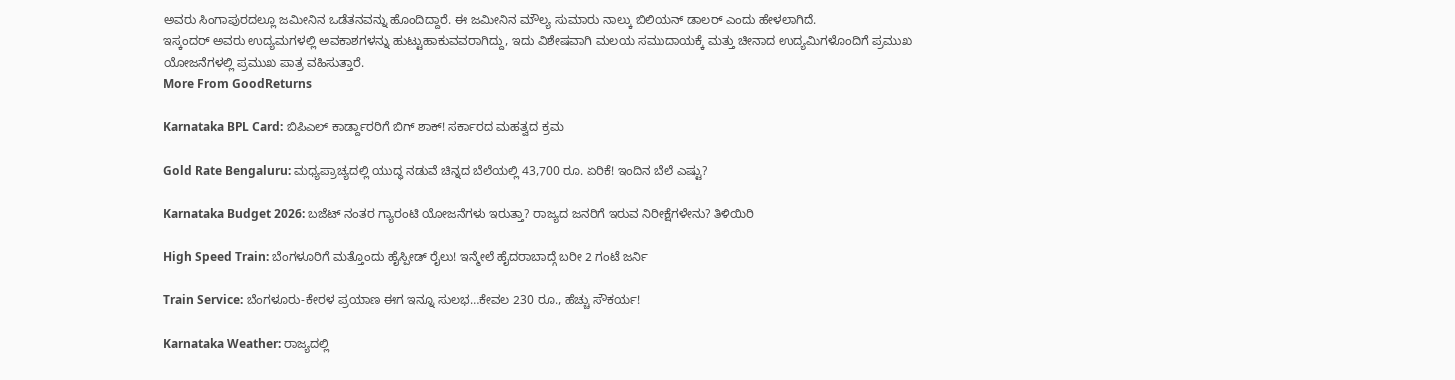ಅವರು ಸಿಂಗಾಪುರದಲ್ಲೂ ಜಮೀನಿನ ಒಡೆತನವನ್ನು ಹೊಂದಿದ್ದಾರೆ. ಈ ಜಮೀನಿನ ಮೌಲ್ಯ ಸುಮಾರು ನಾಲ್ಕು ಬಿಲಿಯನ್ ಡಾಲರ್ ಎಂದು ಹೇಳಲಾಗಿದೆ.
ಇಸ್ಕಂದರ್ ಅವರು ಉದ್ಯಮಗಳಲ್ಲಿ ಅವಕಾಶಗಳನ್ನು ಹುಟ್ಟುಹಾಕುವವರಾಗಿದ್ದು, ಇದು ವಿಶೇಷವಾಗಿ ಮಲಯ ಸಮುದಾಯಕ್ಕೆ ಮತ್ತು ಚೀನಾದ ಉದ್ಯಮಿಗಳೊಂದಿಗೆ ಪ್ರಮುಖ ಯೋಜನೆಗಳಲ್ಲಿ ಪ್ರಮುಖ ಪಾತ್ರ ವಹಿಸುತ್ತಾರೆ.
More From GoodReturns

Karnataka BPL Card: ಬಿಪಿಎಲ್ ಕಾರ್ಡ್ದಾರರಿಗೆ ಬಿಗ್ ಶಾಕ್! ಸರ್ಕಾರದ ಮಹತ್ವದ ಕ್ರಮ

Gold Rate Bengaluru: ಮಧ್ಯಪ್ರಾಚ್ಯದಲ್ಲಿ ಯುದ್ಧ ನಡುವೆ ಚಿನ್ನದ ಬೆಲೆಯಲ್ಲಿ 43,700 ರೂ. ಏರಿಕೆ! ಇಂದಿನ ಬೆಲೆ ಎಷ್ಟು?

Karnataka Budget 2026: ಬಜೆಟ್ ನಂತರ ಗ್ಯಾರಂಟಿ ಯೋಜನೆಗಳು ಇರುತ್ತಾ? ರಾಜ್ಯದ ಜನರಿಗೆ ಇರುವ ನಿರೀಕ್ಷೆಗಳೇನು? ತಿಳಿಯಿರಿ

High Speed Train: ಬೆಂಗಳೂರಿಗೆ ಮತ್ತೊಂದು ಹೈಸ್ಪೀಡ್ ರೈಲು! ಇನ್ಮೇಲೆ ಹೈದರಾಬಾದ್ಗೆ ಬರೀ 2 ಗಂಟೆ ಜರ್ನಿ

Train Service: ಬೆಂಗಳೂರು-ಕೇರಳ ಪ್ರಯಾಣ ಈಗ ಇನ್ನೂ ಸುಲಭ…ಕೇವಲ 230 ರೂ., ಹೆಚ್ಚು ಸೌಕರ್ಯ!

Karnataka Weather: ರಾಜ್ಯದಲ್ಲಿ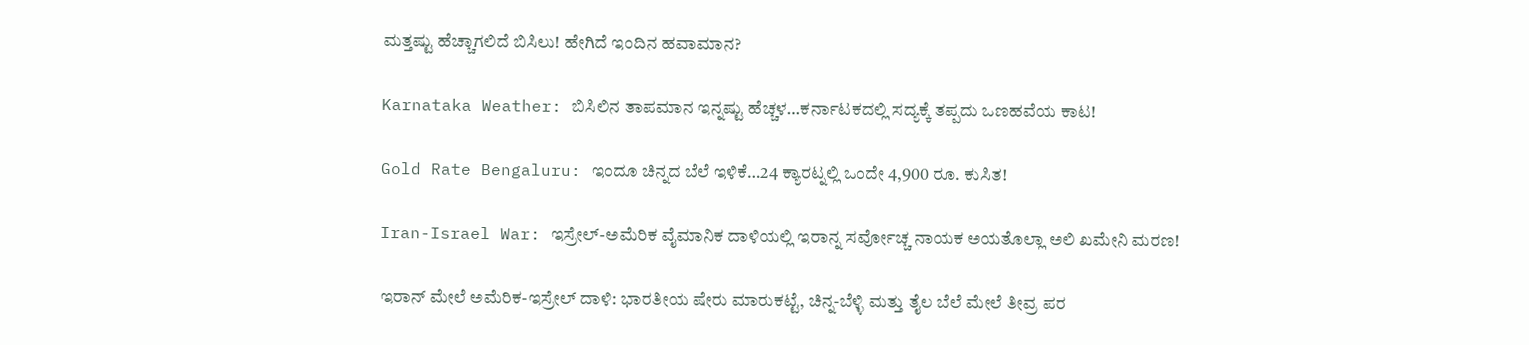ಮತ್ತಷ್ಟು ಹೆಚ್ಚಾಗಲಿದೆ ಬಿಸಿಲು! ಹೇಗಿದೆ ಇಂದಿನ ಹವಾಮಾನ?

Karnataka Weather: ಬಿಸಿಲಿನ ತಾಪಮಾನ ಇನ್ನಷ್ಟು ಹೆಚ್ಚಳ…ಕರ್ನಾಟಕದಲ್ಲಿ ಸದ್ಯಕ್ಕೆ ತಪ್ಪದು ಒಣಹವೆಯ ಕಾಟ!

Gold Rate Bengaluru: ಇಂದೂ ಚಿನ್ನದ ಬೆಲೆ ಇಳಿಕೆ…24 ಕ್ಯಾರಟ್ನಲ್ಲಿ ಒಂದೇ 4,900 ರೂ. ಕುಸಿತ!

Iran-Israel War: ಇಸ್ರೇಲ್-ಅಮೆರಿಕ ವೈಮಾನಿಕ ದಾಳಿಯಲ್ಲಿ ಇರಾನ್ನ ಸರ್ವೋಚ್ಚ ನಾಯಕ ಅಯತೊಲ್ಲಾ ಅಲಿ ಖಮೇನಿ ಮರಣ!

ಇರಾನ್ ಮೇಲೆ ಅಮೆರಿಕ-ಇಸ್ರೇಲ್ ದಾಳಿ: ಭಾರತೀಯ ಷೇರು ಮಾರುಕಟ್ಟೆ, ಚಿನ್ನ-ಬೆಳ್ಳಿ ಮತ್ತು ತೈಲ ಬೆಲೆ ಮೇಲೆ ತೀವ್ರ ಪರ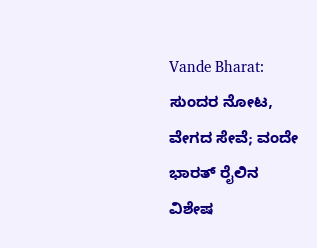Vande Bharat: ಸುಂದರ ನೋಟ, ವೇಗದ ಸೇವೆ; ವಂದೇ ಭಾರತ್ ರೈಲಿನ ವಿಶೇಷ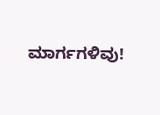ಮಾರ್ಗಗಳಿವು!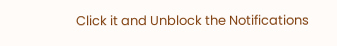Click it and Unblock the Notifications